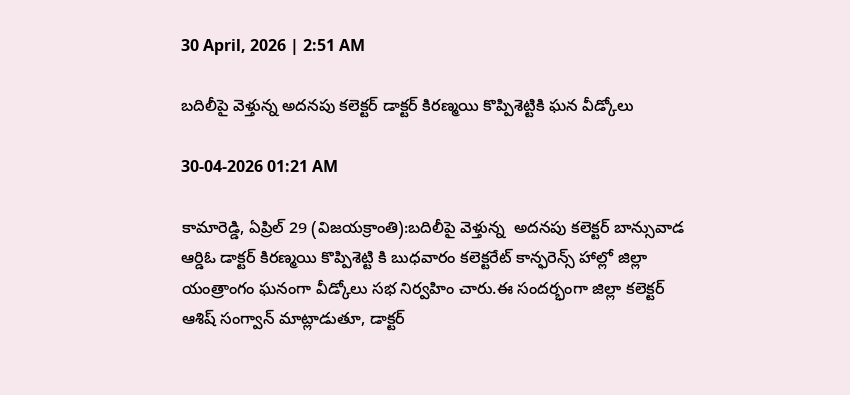30 April, 2026 | 2:51 AM

బదిలీపై వెళ్తున్న అదనపు కలెక్టర్ డాక్టర్ కిరణ్మయి కొప్పిశెట్టికి ఘన వీడ్కోలు

30-04-2026 01:21 AM

కామారెడ్డి, ఏప్రిల్ 29 (విజయక్రాంతి):బదిలీపై వెళ్తున్న  అదనపు కలెక్టర్ బాన్సువాడ ఆర్డిఓ డాక్టర్ కిరణ్మయి కొప్పిశెట్టి కి బుధవారం కలెక్టరేట్ కాన్ఫరెన్స్ హాల్లో జిల్లా యంత్రాంగం ఘనంగా వీడ్కోలు సభ నిర్వహిం చారు.ఈ సందర్భంగా జిల్లా కలెక్టర్ ఆశిష్ సంగ్వాన్ మాట్లాడుతూ, డాక్టర్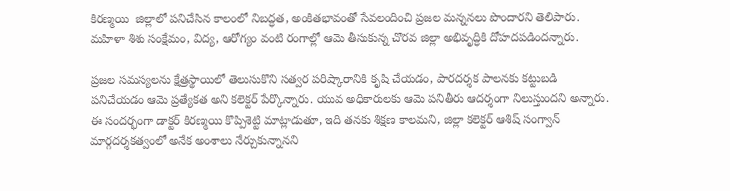కిరణ్మయి  జిల్లాలో పనిచేసిన కాలంలో నిబద్ధత, అంకితభావంతో సేవలందించి ప్రజల మన్ననలు పొందారని తెలిపారు. మహిళా శిశు సంక్షేమం, విద్య, ఆరోగ్యం వంటి రంగాల్లో ఆమె తీసుకున్న చొరవ జిల్లా అభివృద్ధికి దోహదపడిందన్నారు.

ప్రజల సమస్యలను క్షేత్రస్థాయిలో తెలుసుకొని సత్వర పరిష్కారానికి కృషి చేయడం, పారదర్శక పాలనకు కట్టుబడి పనిచేయడం ఆమె ప్రత్యేకత అని కలెక్టర్ పేర్కొన్నారు. యువ అధికారులకు ఆమె పనితీరు ఆదర్శంగా నిలుస్తుందని అన్నారు. ఈ సందర్భంగా డాక్టర్ కిరణ్మయి కొప్పిశెట్టి మాట్లాడుతూ, ఇది తనకు శిక్షణ కాలమని, జిల్లా కలెక్టర్ ఆశిష్ సంగ్వాన్  మార్గదర్శకత్వంలో అనేక అంశాలు నేర్చుకున్నానని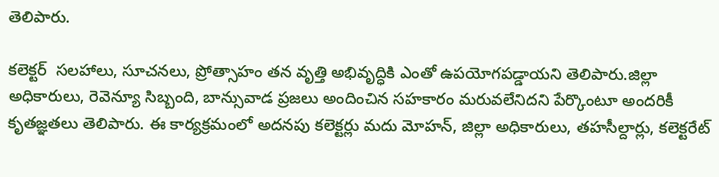తెలిపారు.

కలెక్టర్  సలహాలు, సూచనలు, ప్రోత్సాహం తన వృత్తి అభివృద్ధికి ఎంతో ఉపయోగపడ్డాయని తెలిపారు.జిల్లా అధికారులు, రెవెన్యూ సిబ్బంది, బాన్సువాడ ప్రజలు అందించిన సహకారం మరువలేనిదని పేర్కొంటూ అందరికీ కృతజ్ఞతలు తెలిపారు. ఈ కార్యక్రమంలో అదనపు కలెక్టర్లు మదు మోహన్, జిల్లా అధికారులు, తహసీల్దార్లు, కలెక్టరేట్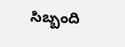సిబ్బంది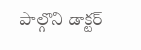పాల్గొని డాక్టర్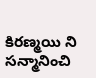కిరణ్మయి ని సన్మానించి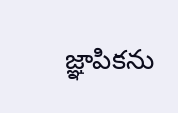జ్ఞాపికను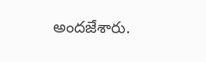అందజేశారు.